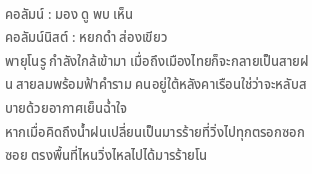คอลัมน์ : มอง ดู พบ เห็น
คอลัมน์นิสต์ : หยกดำ ส่องเขียว
พายุโนรู กำลังใกล้เข้ามา เมื่อถึงเมืองไทยก็จะกลายเป็นสายฝน สายลมพร้อมฟ้าคำราม คนอยู่ใต้หลังคาเรือนใช่ว่าจะหลับสบายด้วยอากาศเย็นฉ่ำใจ
หากเมื่อคิดถึงน้ำฝนเปลี่ยนเป็นมารร้ายที่วิ่งไปทุกตรอกซอกซอย ตรงพื้นที่ไหนวิ่งไหลไปได้มารร้ายโน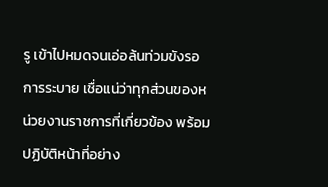รู เข้าไปหมดจนเอ่อล้นท่วมขังรอการระบาย เชื่อแน่ว่าทุกส่วนของหน่วยงานราชการที่เกี่ยวข้อง พร้อมปฏิบัติหน้าที่อย่าง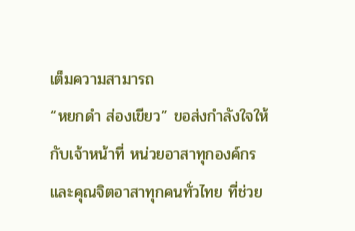เต็มความสามารถ
“หยกดำ ส่องเขียว” ขอส่งกำลังใจให้กับเจ้าหน้าที่ หน่วยอาสาทุกองค์กร และคุณจิตอาสาทุกคนทั่วไทย ที่ช่วย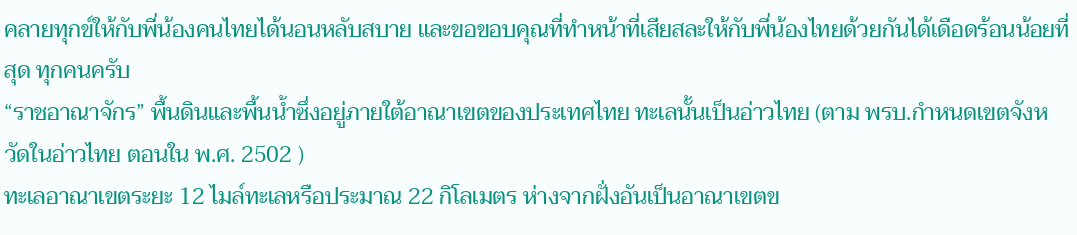คลายทุกข์ให้กับพี่น้องคนไทยได้นอนหลับสบาย และขอขอบคุณที่ทำหน้าที่เสียสละให้กับพี่น้องไทยด้วยกันได้เดือดร้อนน้อยที่สุด ทุกคนครับ
“ราชอาณาจักร” พื้นดินและพื้นน้ำซึ่งอยู่ภายใต้อาณาเขตของประเทศไทย ทะเลนั้นเป็นอ่าวไทย (ตาม พรบ.กำหนดเขตจังหวัดในอ่าวไทย ตอนใน พ.ศ. 2502 )
ทะเลอาณาเขตระยะ 12 ไมล์ทะเลหรือประมาณ 22 กิโลเมตร ห่างจากฝั่งอันเป็นอาณาเขตข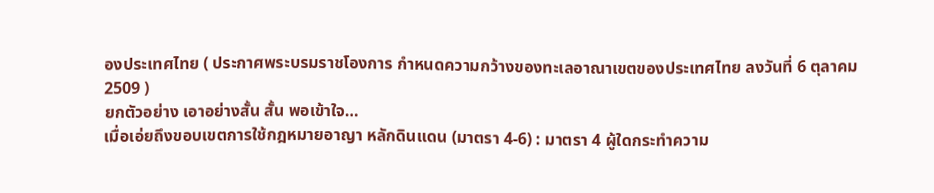องประเทศไทย ( ประกาศพระบรมราชโองการ กำหนดความกว้างของทะเลอาณาเขตของประเทศไทย ลงวันที่ 6 ตุลาคม 2509 )
ยกตัวอย่าง เอาอย่างสั้น สั้น พอเข้าใจ…
เมื่อเอ่ยถึงขอบเขตการใช้กฎหมายอาญา หลักดินแดน (มาตรา 4-6) : มาตรา 4 ผู้ใดกระทำความ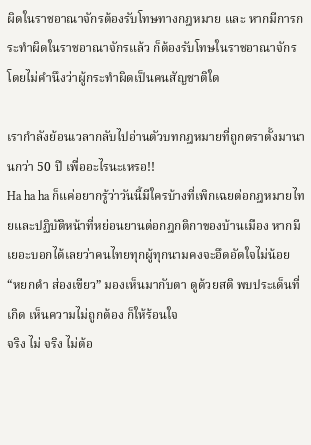ผิดในราชอาณาจักรต้องรับโทษทางกฎหมาย และ หากมีการกระทำผิดในราชอาณาจักรแล้ว ก็ต้องรับโทษในราชอาณาจักร โดยไม่คำนึงว่าผู้กระทำผิดเป็นคนสัญชาติใด

เรากำลังย้อนเวลากลับไปอ่านตัวบทกฎหมายที่ถูกตราตั้งมานานกว่า 50 ปี เพื่ออะไรนะเหรอ!!
Ha ha ha ก็แค่อยากรู้ว่าวันนี้มีใครบ้างที่เพิกเฉยต่อกฎหมายไทยและปฏิบัติหน้าที่หย่อนยานต่อกฎกติกาของบ้านเมือง หากมีเยอะบอกได้เลยว่าคนไทยทุกผู้ทุกนามคงจะอึดอัดใจไม่น้อย
“หยกดำ ส่องเขียว” มองเห็นมากับตา ดูด้วยสติ พบประเด็นที่เกิด เห็นความไม่ถูกต้อง ก็ให้ร้อนใจ
จริง ไม่ จริง ไม่ต้อ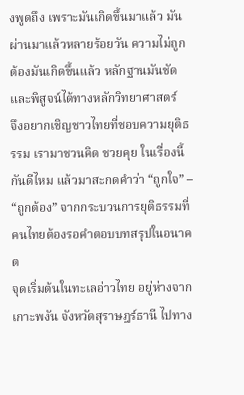งพูดถึง เพราะมันเกิดขึ้นมาแล้ว มันผ่านมาแล้วหลายร้อยวัน ความไม่ถูกต้องมันเกิดขึ้นแล้ว หลักฐานมันชัดและพิสูจน์ได้ทางหลักวิทยาศาสตร์
จึงอยากเชิญชาวไทยที่ชอบความยุติธรรม เรามาชวนคิด ชวยคุย ในเรื่องนี้กันดีไหม แล้วมาสะกดคำว่า “ถูกใจ” – “ถูกต้อง” จากกระบวนการยุติธรรมที่คนไทยต้องรอคำตอบบทสรุปในอนาคต
จุดเริ่มต้นในทะเลอ่าวไทย อยู่ห่างจากเกาะพงัน จังหวัดสุราษฎร์ธานี ไปทาง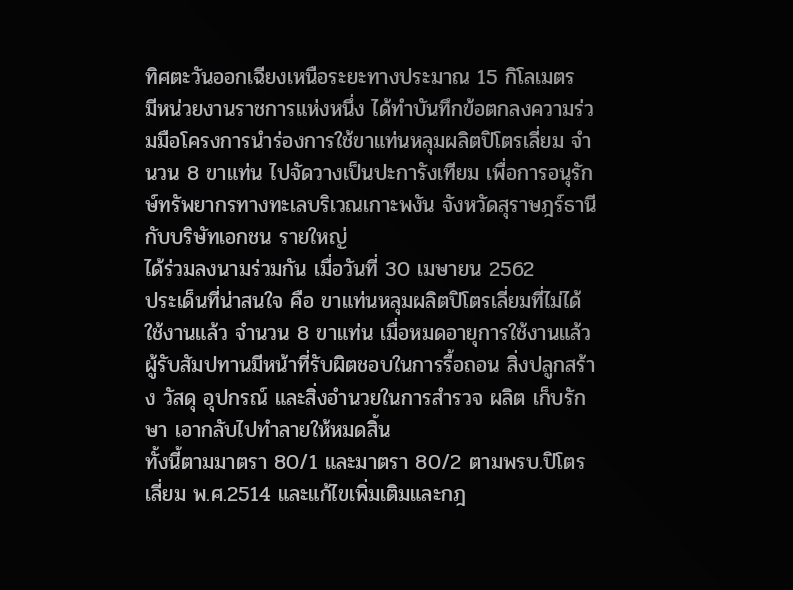ทิศตะวันออกเฉียงเหนือระยะทางประมาณ 15 กิโลเมตร
มีหน่วยงานราชการแห่งหนึ่ง ได้ทำบันทึกข้อตกลงความร่วมมือโครงการนำร่องการใช้ขาแท่นหลุมผลิตปิโตรเลี่ยม จำนวน 8 ขาแท่น ไปจัดวางเป็นปะการังเทียม เพื่อการอนุรักษ์ทรัพยากรทางทะเลบริเวณเกาะพงัน จังหวัดสุราษฎร์ธานี กับบริษัทเอกชน รายใหญ่
ได้ร่วมลงนามร่วมกัน เมื่อวันที่ 30 เมษายน 2562
ประเด็นที่น่าสนใจ คือ ขาแท่นหลุมผลิตปิโตรเลี่ยมที่ไม่ได้ใช้งานแล้ว จำนวน 8 ขาแท่น เมื่อหมดอายุการใช้งานแล้ว ผู้รับสัมปทานมีหน้าที่รับผิตชอบในการรื้อถอน สิ่งปลูกสร้าง วัสดุ อุปกรณ์ และสิ่งอำนวยในการสำรวจ ผลิต เก็บรักษา เอากลับไปทำลายให้หมดสิ้น
ทั้งนี้ตามมาตรา 80/1 และมาตรา 80/2 ตามพรบ.ปิโตรเลี่ยม พ.ศ.2514 และแก้ไขเพิ่มเติมและกฎ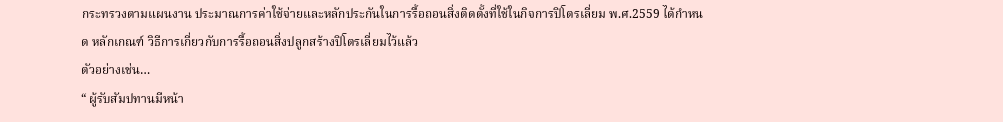กระทรวงตามแผนงาน ประมาณการค่าใช้จ่ายและหลักประกันในการรื้อถอนสิ่งติดตั้งที่ใช้ในกิจการปิโตรเลี่ยม พ.ศ.2559 ได้กำหนด หลักเกณฑ์ วิธีการเกี่ยวกับการรื้อถอนสิ่งปลูกสร้างปิโตรเลี่ยมไว้แล้ว
ตัวอย่างเช่น…
“ ผู้รับสัมปทานมีหน้า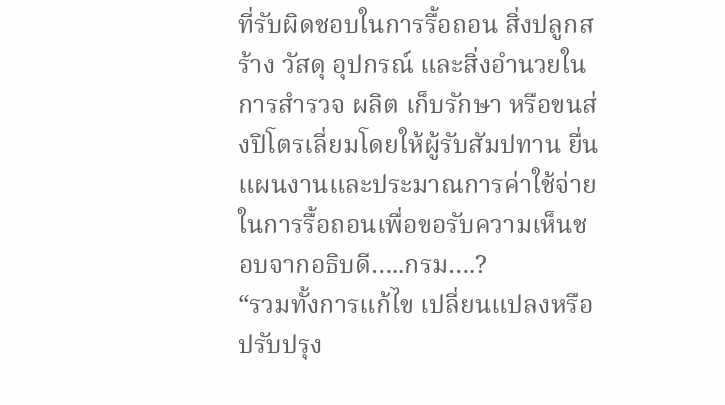ที่รับผิดชอบในการรื้อถอน สิ่งปลูกสร้าง วัสดุ อุปกรณ์ และสิ่งอำนวยในการสำรวจ ผลิต เก็บรักษา หรือขนส่งปิโตรเลี่ยมโดยให้ผู้รับสัมปทาน ยื่นแผนงานและประมาณการค่าใช้จ่ายในการรื้อถอนเพื่อขอรับความเห็นชอบจากอธิบดี…..กรม….?
“รวมทั้งการแก้ไข เปลี่ยนแปลงหรือปรับปรุง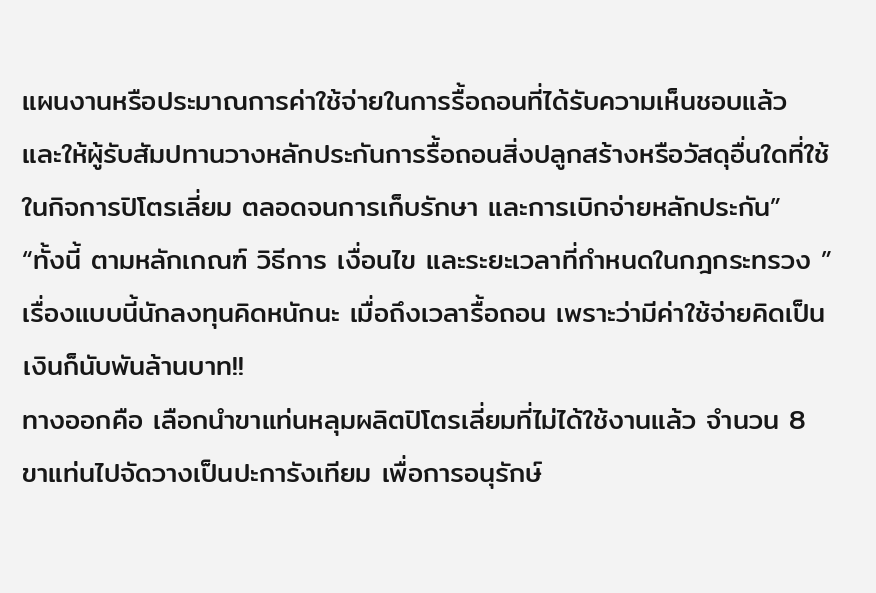แผนงานหรือประมาณการค่าใช้จ่ายในการรื้อถอนที่ได้รับความเห็นชอบแล้ว และให้ผู้รับสัมปทานวางหลักประกันการรื้อถอนสิ่งปลูกสร้างหรือวัสดุอื่นใดที่ใช้ในกิจการปิโตรเลี่ยม ตลอดจนการเก็บรักษา และการเบิกจ่ายหลักประกัน”
“ทั้งนี้ ตามหลักเกณฑ์ วิธีการ เงื่อนไข และระยะเวลาที่กำหนดในกฎกระทรวง ”
เรื่องแบบนี้นักลงทุนคิดหนักนะ เมื่อถึงเวลารื้อถอน เพราะว่ามีค่าใช้จ่ายคิดเป็นเงินก็นับพันล้านบาท!!
ทางออกคือ เลือกนำขาแท่นหลุมผลิตปิโตรเลี่ยมที่ไม่ได้ใช้งานแล้ว จำนวน 8 ขาแท่นไปจัดวางเป็นปะการังเทียม เพื่อการอนุรักษ์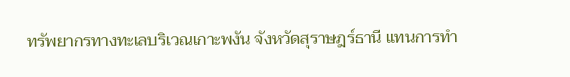ทรัพยากรทางทะเลบริเวณเกาะพงัน จังหวัดสุราษฎร์ธานี แทนการทำ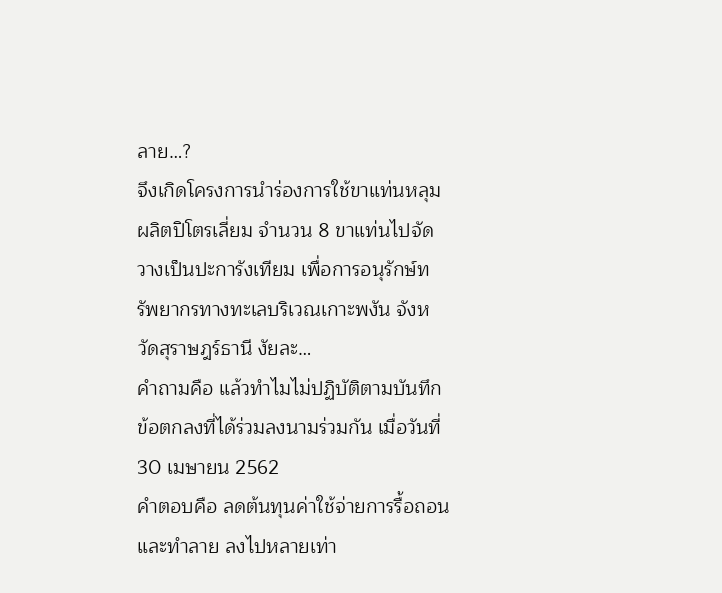ลาย…?
จึงเกิดโครงการนำร่องการใช้ขาแท่นหลุมผลิตปิโตรเลี่ยม จำนวน 8 ขาแท่นไปจัดวางเป็นปะการังเทียม เพื่อการอนุรักษ์ทรัพยากรทางทะเลบริเวณเกาะพงัน จังหวัดสุราษฎร์ธานี งัยละ…
คำถามคือ แล้วทำไมไม่ปฏิบัติตามบันทึกข้อตกลงที่ได้ร่วมลงนามร่วมกัน เมื่อวันที่ 30 เมษายน 2562
คำตอบคือ ลดต้นทุนค่าใช้จ่ายการรื้อถอนและทำลาย ลงไปหลายเท่า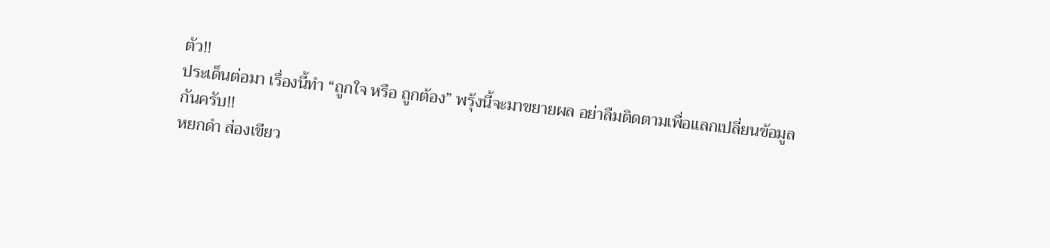ตัว!!
ประเด็นต่อมา เรื่องนี้ทำ “ถูกใจ หรือ ถูกต้อง” พรุ้งนี้จะมาขยายผล อย่าลืมติดตามเพื่อแลกเปลี่ยนข้อมูลกันครับ!!
หยกดำ ส่องเขียว